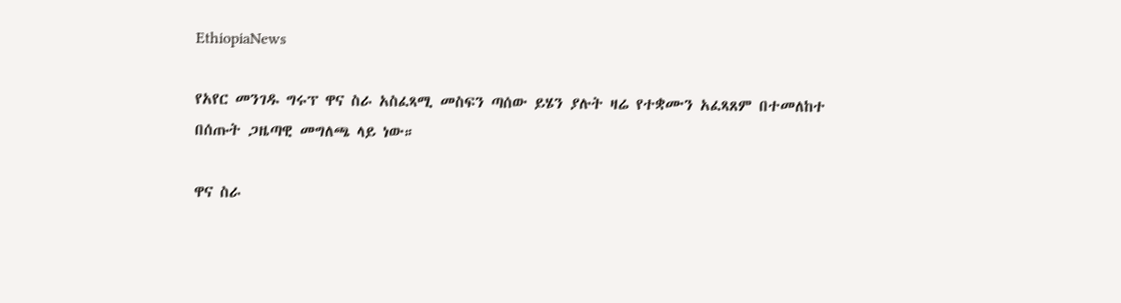EthiopiaNews

የአየር መንገዱ ግሩፕ ዋና ስራ አስፈጻሚ መስፍን ጣሰው ይሄን ያሉት ዛሬ የተቋሙን አፈጻጸም በተመለከተ በሰጡት ጋዜጣዊ መግለጫ ላይ ነው።

ዋና ስራ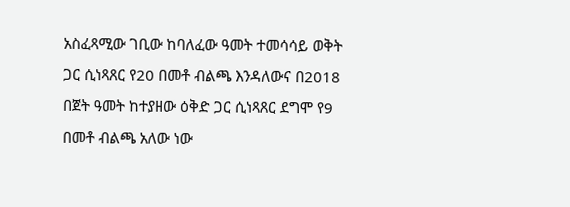አስፈጻሚው ገቢው ከባለፈው ዓመት ተመሳሳይ ወቅት ጋር ሲነጻጸር የ20 በመቶ ብልጫ እንዳለውና በ2018 በጀት ዓመት ከተያዘው ዕቅድ ጋር ሲነጻጸር ደግሞ የ9 በመቶ ብልጫ አለው ነው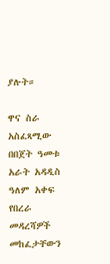ያሉት።

ዋና ስራ አስፈጻሚው በበጀት ዓመቱ አራት አዳዲስ ዓለም አቀፍ የበረራ መዳረሻዎች መከፈታቸውን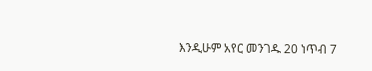እንዲሁም አየር መንገዱ 20 ነጥብ 7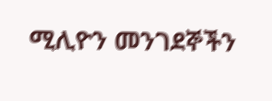ሚሊዮን መንገደኞችን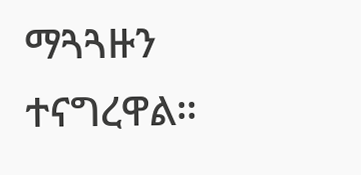ማጓጓዙን ተናግረዋል።